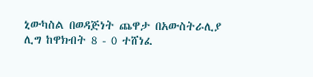ኒውካስል በወዳጅነት ጨዋታ በአውስትራሊያ ሊግ ከዋክብት 8 - 0 ተሸነፈ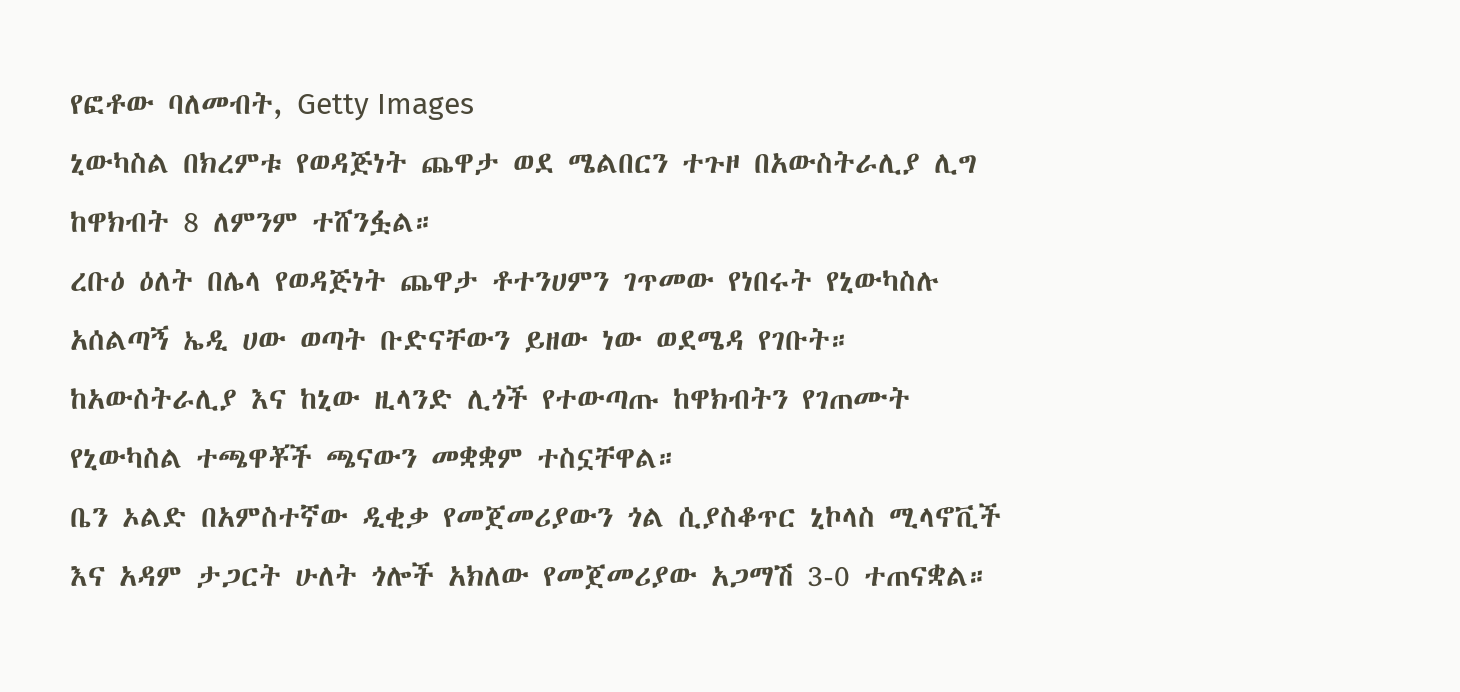የፎቶው ባለመብት, Getty Images
ኒውካስል በክረምቱ የወዳጅነት ጨዋታ ወደ ሜልበርን ተጉዞ በአውስትራሊያ ሊግ ከዋክብት 8 ለምንም ተሸንፏል።
ረቡዕ ዕለት በሌላ የወዳጅነት ጨዋታ ቶተንሀምን ገጥመው የነበሩት የኒውካስሉ አሰልጣኝ ኤዲ ሀው ወጣት ቡድናቸውን ይዘው ነው ወደሜዳ የገቡት።
ከአውስትራሊያ እና ከኒው ዚላንድ ሊጎች የተውጣጡ ከዋክብትን የገጠሙት የኒውካስል ተጫዋቾች ጫናውን መቋቋም ተስኗቸዋል።
ቤን ኦልድ በአምስተኛው ዲቂቃ የመጀመሪያውን ጎል ሲያስቆጥር ኒኮላስ ሚላኖቪች እና አዳም ታጋርት ሁለት ጎሎች አክለው የመጀመሪያው አጋማሽ 3-0 ተጠናቋል።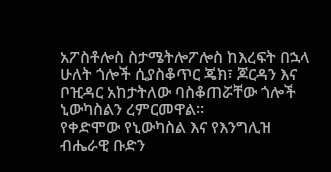አፖስቶሎስ ስታሜትሎፖሎስ ከእረፍት በኋላ ሁለት ጎሎች ሲያስቆጥር ጄክ፣ ጆርዳን እና ቦዢዳር አከታትለው ባስቆጠሯቸው ጎሎች ኒውካስልን ረምርመዋል።
የቀድሞው የኒውካስል እና የእንግሊዝ ብሔራዊ ቡድን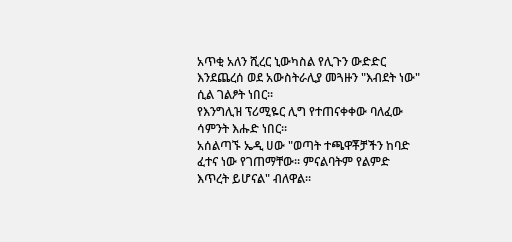አጥቂ አለን ሺረር ኒውካስል የሊጉን ውድድር እንደጨረሰ ወደ አውስትራሊያ መጓዙን "እብደት ነው" ሲል ገልፆት ነበር።
የእንግሊዝ ፕሪሚዬር ሊግ የተጠናቀቀው ባለፈው ሳምንት እሑድ ነበር።
አሰልጣኙ ኤዲ ሀው "ወጣት ተጫዋቾቻችን ከባድ ፈተና ነው የገጠማቸው። ምናልባትም የልምድ እጥረት ይሆናል" ብለዋል።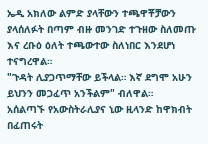ኤዲ አክለው ልምድ ያላቸውን ተጫዋቾቻውን ያላሰለፉት በጣም ብዙ መንገድ ተጉዘው ስለመጡ እና ረቡዕ ዕለት ተጫውተው ስለነበር እንደሆነ ተናግረዋል።
"ጉዳት ሊያጋጥማቸው ይችላል። እኛ ደግሞ አሁን ይህንን መጋፈጥ አንችልም" ብለዋል።
አሰልጣኙ የአውስትራሊያና ኒው ዚላንድ ከዋክብት በፈጠሩት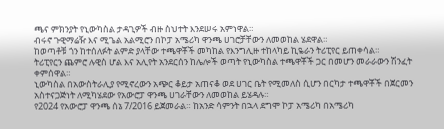ጫና ምክንያት የኒውካስል ታዳጊዎች ብዙ ስህተት እንደሠሩ አምነዋል።
ብሩኖ ጉዊማሬዥ እና ሚጌል አልሚሮን በኮፓ አሜሪካ ዋንጫ ሀገሮቻቸውን ለመወከል ሄደዋል።
ከወጣቶቹ ጎን ከተሰለፉት ልምድ ያላቸው ተጫዋቾች መካከል የእንግሊዙ ተከላካይ ኪዬራን ትሪፒየር ይጠቀሳል።
ትሪፒየርን ጨምሮ ሉዊስ ሆል እና አሊየት አንደርሰን ከሌሎች ወጣት የኒውካስል ተጫዋቾች ጋር በመሆን መራራውን ሽንፈት ቀምሰዋል።
ኒውካስል በአውስትራሊያ የሚኖረውን አጭር ቆይታ አጠናቆ ወደ ሀገር ቤት የሚመለስ ሲሆን በርካታ ተጫዋቾች በጀርመን አስተናጋጅነት ለሚካሄደው የአውሮፓ ዋንጫ ሀገራቸውን ለመወከል ይሄዳሉ።
የ2024 የአውሮፓ ዋንጫ ሰኔ 7/2016 ይጀመራል። ከአንድ ሳምንት በኋላ ደግሞ ኮፓ አሜሪካ በአሜሪካ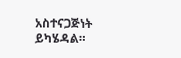አስተናጋጅነት ይካሄዳል።